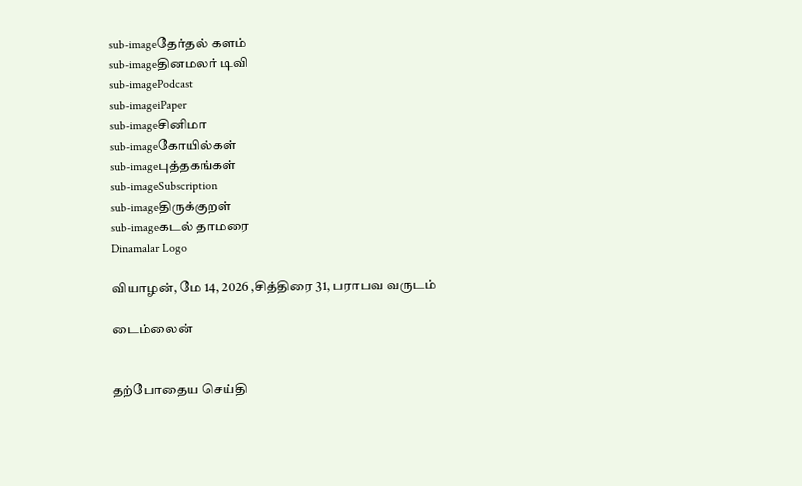sub-imageதேர்தல் களம்
sub-imageதினமலர் டிவி
sub-imagePodcast
sub-imageiPaper
sub-imageசினிமா
sub-imageகோயில்கள்
sub-imageபுத்தகங்கள்
sub-imageSubscription
sub-imageதிருக்குறள்
sub-imageகடல் தாமரை
Dinamalar Logo

வியாழன், மே 14, 2026 ,சித்திரை 31, பராபவ வருடம்

டைம்லைன்


தற்போதைய செய்தி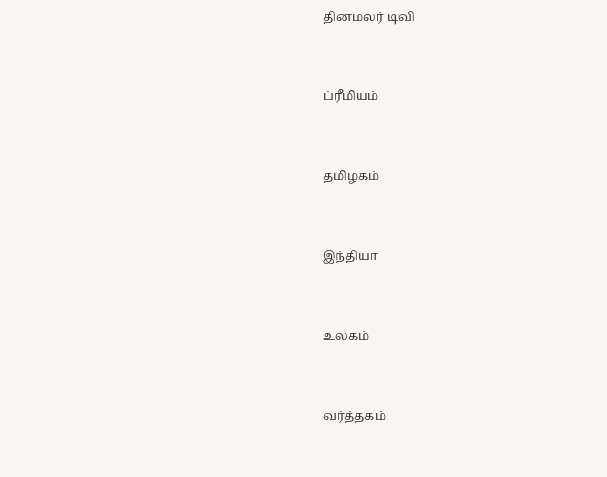தினமலர் டிவி


ப்ரீமியம்


தமிழகம்


இந்தியா


உலகம்


வர்த்தகம்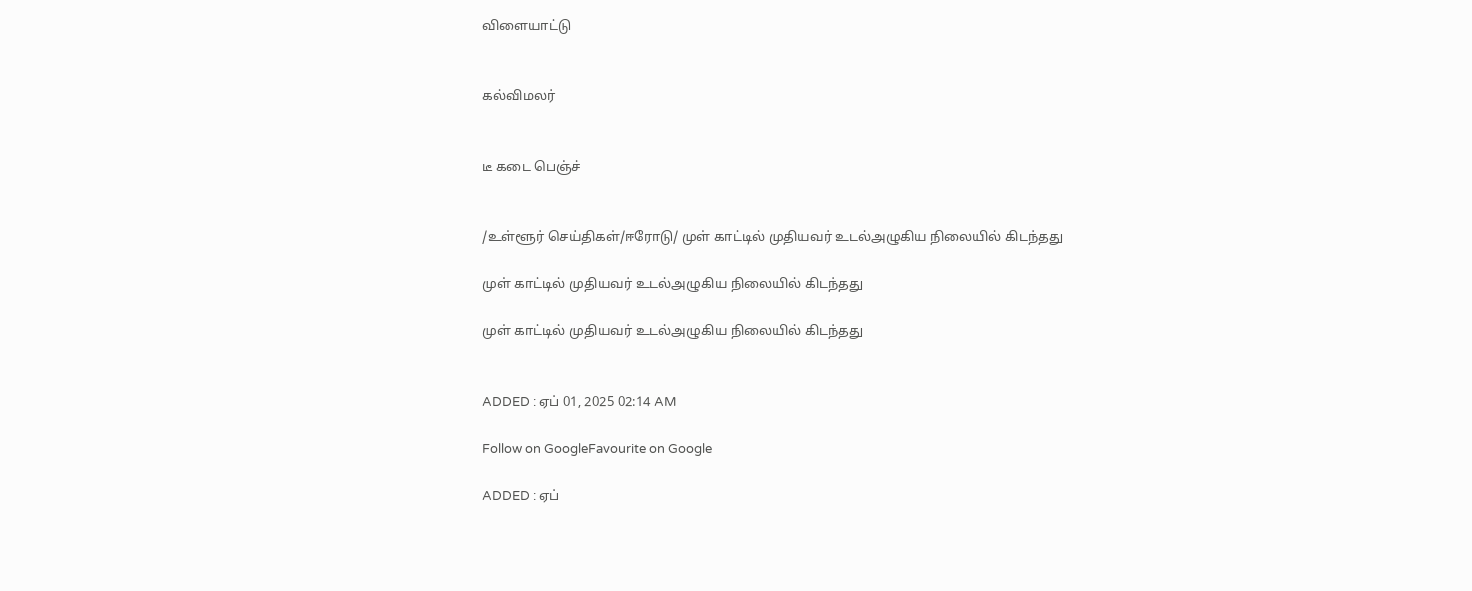விளையாட்டு


கல்விமலர்


டீ கடை பெஞ்ச்


/உள்ளூர் செய்திகள்/ஈரோடு/ முள் காட்டில் முதியவர் உடல்அழுகிய நிலையில் கிடந்தது

முள் காட்டில் முதியவர் உடல்அழுகிய நிலையில் கிடந்தது

முள் காட்டில் முதியவர் உடல்அழுகிய நிலையில் கிடந்தது


ADDED : ஏப் 01, 2025 02:14 AM

Follow on GoogleFavourite on Google

ADDED : ஏப்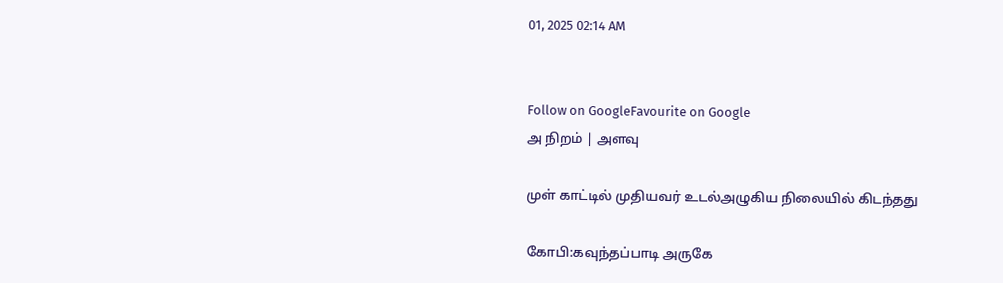01, 2025 02:14 AM


Follow on GoogleFavourite on Google
அ நிறம் | அளவு

முள் காட்டில் முதியவர் உடல்அழுகிய நிலையில் கிடந்தது

கோபி:கவுந்தப்பாடி அருகே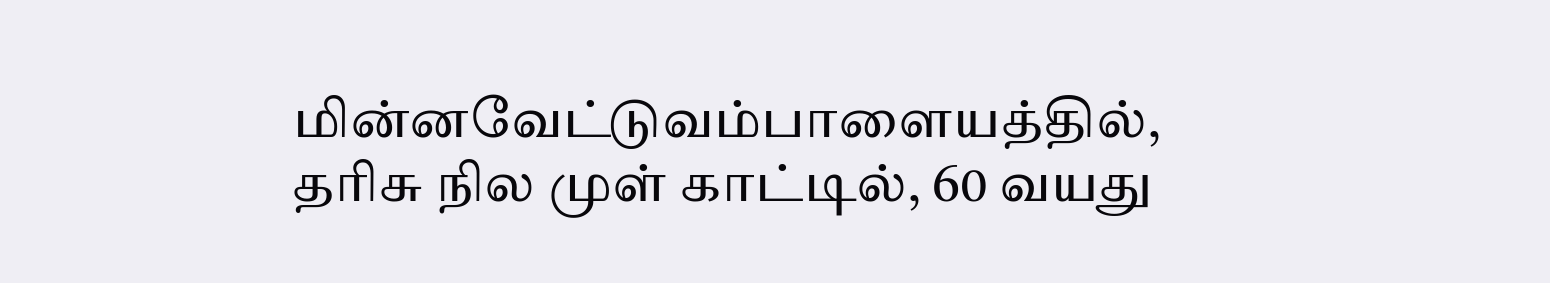மின்னவேட்டுவம்பாளையத்தில், தரிசு நில முள் காட்டில், 60 வயது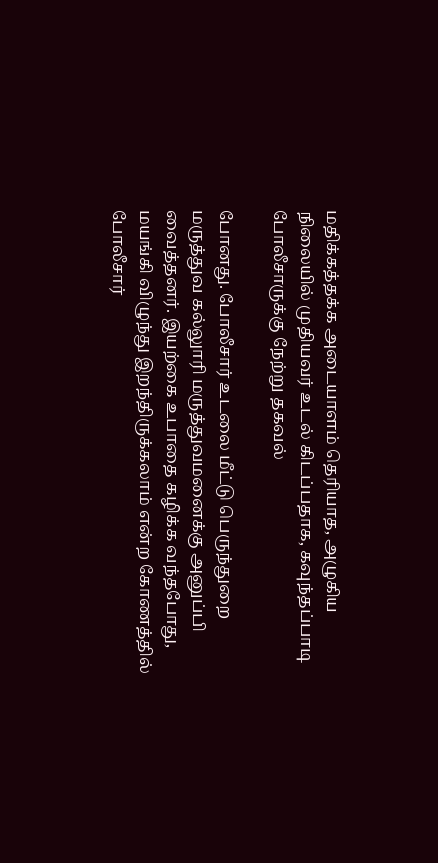மதிக்கத்தக்க அடையாளம் தெரியாத, அழுகிய நிலையில் முதியவர் உடல் கிடப்பதாக, கவுந்தப்பாடி போலீசாருக்கு நேற்று தகவல்

போனது. போலீசார் உடலை மீட்டு பெருந்துறை மருத்துவ கல்லுாரி மருத்துவமனைக்கு அனுப்பி வைத்தனர். இயற்கை உபாதை கழிக்க வந்தபோது, மயங்கி விழுந்து இறந்திருக்கலாம் என்ற கோணத்தில் போலீசார்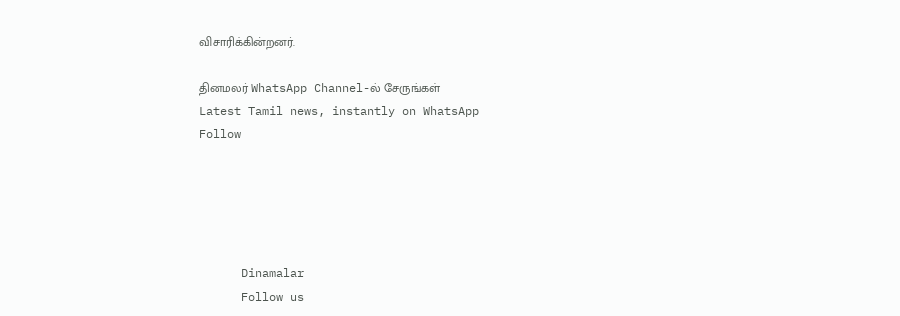விசாரிக்கின்றனர்.

தினமலர் WhatsApp Channel-ல் சேருங்கள்
Latest Tamil news, instantly on WhatsApp
Follow





      Dinamalar
      Follow us